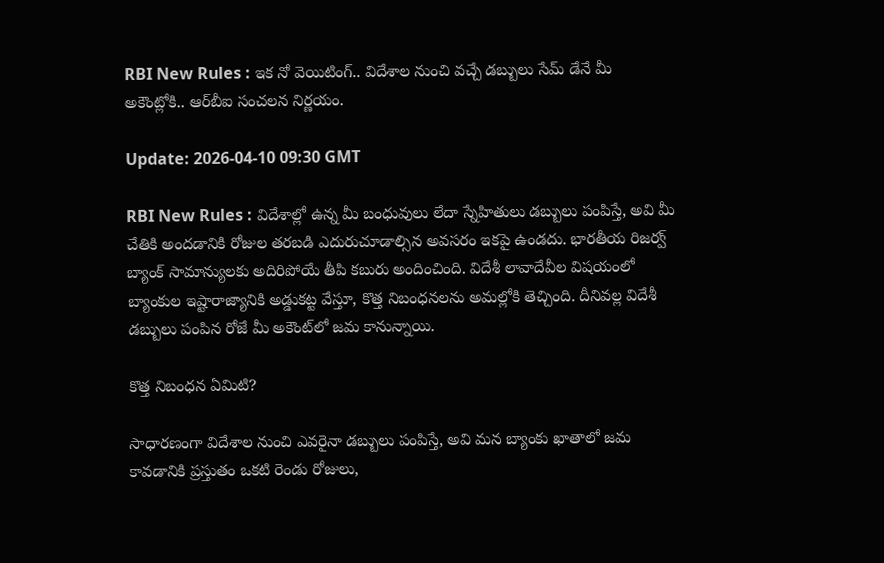RBI New Rules : ఇక నో వెయిటింగ్.. విదేశాల నుంచి వచ్చే డబ్బులు సేమ్ డేనే మీ అకౌంట్లోకి.. ఆర్‌బీఐ సంచలన నిర్ణయం.

Update: 2026-04-10 09:30 GMT

RBI New Rules : విదేశాల్లో ఉన్న మీ బంధువులు లేదా స్నేహితులు డబ్బులు పంపిస్తే, అవి మీ చేతికి అందడానికి రోజుల తరబడి ఎదురుచూడాల్సిన అవసరం ఇకపై ఉండదు. భారతీయ రిజర్వ్ బ్యాంక్ సామాన్యులకు అదిరిపోయే తీపి కబురు అందించింది. విదేశీ లావాదేవీల విషయంలో బ్యాంకుల ఇష్టారాజ్యానికి అడ్డుకట్ట వేస్తూ, కొత్త నిబంధనలను అమల్లోకి తెచ్చింది. దీనివల్ల విదేశీ డబ్బులు పంపిన రోజే మీ అకౌంట్‌లో జమ కానున్నాయి.

కొత్త నిబంధన ఏమిటి?

సాధారణంగా విదేశాల నుంచి ఎవరైనా డబ్బులు పంపిస్తే, అవి మన బ్యాంకు ఖాతాలో జమ కావడానికి ప్రస్తుతం ఒకటి రెండు రోజులు,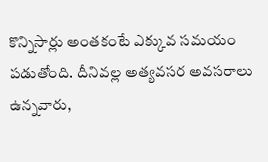కొన్నిసార్లు అంతకంటే ఎక్కువ సమయం పడుతోంది. దీనివల్ల అత్యవసర అవసరాలు ఉన్నవారు,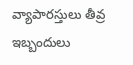వ్యాపారస్తులు తీవ్ర ఇబ్బందులు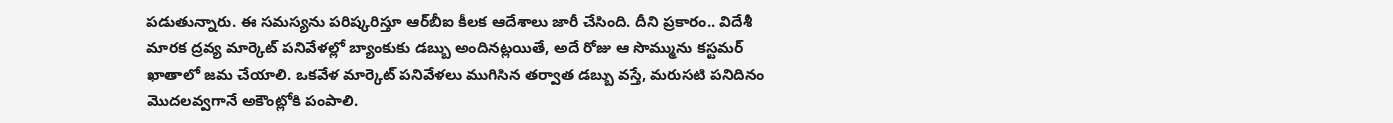పడుతున్నారు. ఈ సమస్యను పరిష్కరిస్తూ ఆర్‌బీఐ కీలక ఆదేశాలు జారీ చేసింది. దీని ప్రకారం.. విదేశీ మారక ద్రవ్య మార్కెట్ పనివేళల్లో బ్యాంకుకు డబ్బు అందినట్లయితే, అదే రోజు ఆ సొమ్మును కస్టమర్ ఖాతాలో జమ చేయాలి. ఒకవేళ మార్కెట్ పనివేళలు ముగిసిన తర్వాత డబ్బు వస్తే, మరుసటి పనిదినం మొదలవ్వగానే అకౌంట్లోకి పంపాలి.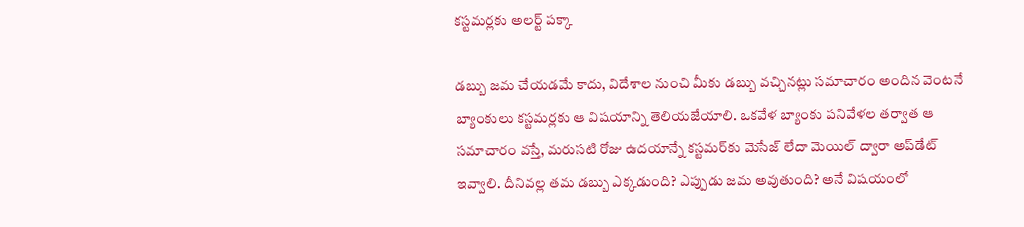కస్టమర్లకు అలర్ట్ పక్కా

డబ్బు జమ చేయడమే కాదు, విదేశాల నుంచి మీకు డబ్బు వచ్చినట్లు సమాచారం అందిన వెంటనే బ్యాంకులు కస్టమర్లకు ఆ విషయాన్ని తెలియజేయాలి. ఒకవేళ బ్యాంకు పనివేళల తర్వాత ఆ సమాచారం వస్తే, మరుసటి రోజు ఉదయాన్నే కస్టమర్‌కు మెసేజ్ లేదా మెయిల్ ద్వారా అప్‌డేట్ ఇవ్వాలి. దీనివల్ల తమ డబ్బు ఎక్కడుంది? ఎప్పుడు జమ అవుతుంది? అనే విషయంలో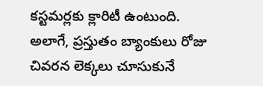కస్టమర్లకు క్లారిటీ ఉంటుంది. అలాగే, ప్రస్తుతం బ్యాంకులు రోజు చివరన లెక్కలు చూసుకునే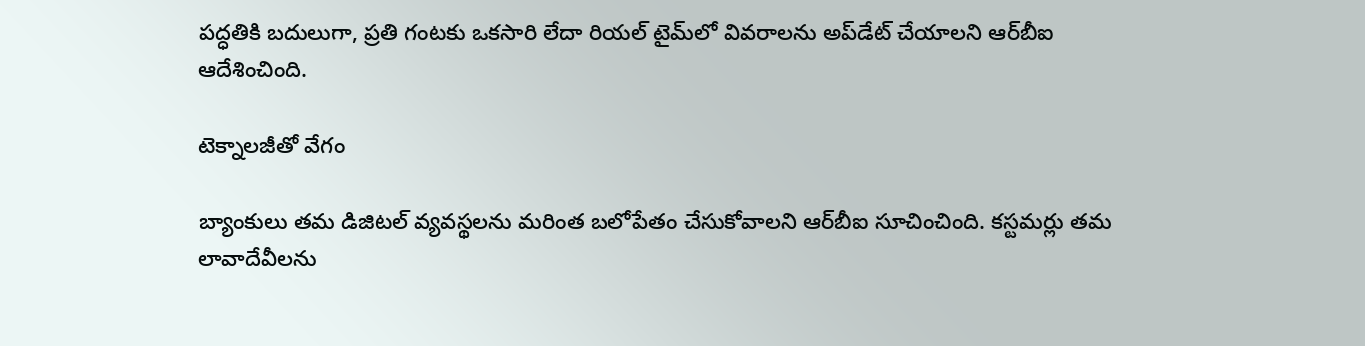పద్ధతికి బదులుగా, ప్రతి గంటకు ఒకసారి లేదా రియల్ టైమ్‌లో వివరాలను అప్‌డేట్ చేయాలని ఆర్‌బీఐ ఆదేశించింది.

టెక్నాలజీతో వేగం

బ్యాంకులు తమ డిజిటల్ వ్యవస్థలను మరింత బలోపేతం చేసుకోవాలని ఆర్‌బీఐ సూచించింది. కస్టమర్లు తమ లావాదేవీలను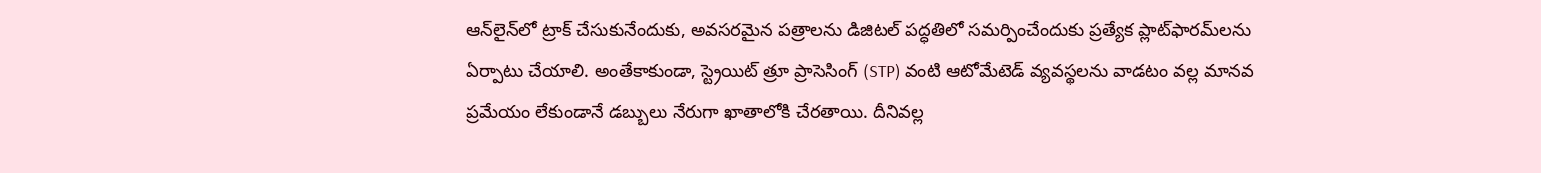ఆన్‌లైన్‌లో ట్రాక్ చేసుకునేందుకు, అవసరమైన పత్రాలను డిజిటల్ పద్ధతిలో సమర్పించేందుకు ప్రత్యేక ప్లాట్‌ఫారమ్‌లను ఏర్పాటు చేయాలి. అంతేకాకుండా, స్ట్రెయిట్ త్రూ ప్రాసెసింగ్ (STP) వంటి ఆటోమేటెడ్ వ్యవస్థలను వాడటం వల్ల మానవ ప్రమేయం లేకుండానే డబ్బులు నేరుగా ఖాతాలోకి చేరతాయి. దీనివల్ల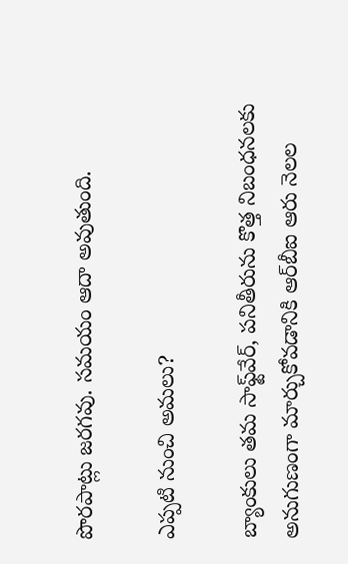పొరపాట్లు జరగవు. సమయం ఆదా అవుతుంది.

ఎప్పటి నుంచి అమలు?

బ్యాంకులు తమ సాఫ్ట్‌వేర్, పనితీరును కొత్త నిబంధనలకు అనుగుణంగా మార్చుకోవడానికి ఆర్‌బీఐ ఆరు నెలల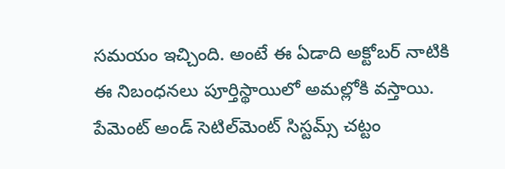సమయం ఇచ్చింది. అంటే ఈ ఏడాది అక్టోబర్ నాటికి ఈ నిబంధనలు పూర్తిస్థాయిలో అమల్లోకి వస్తాయి. పేమెంట్ అండ్ సెటిల్‌మెంట్ సిస్టమ్స్ చట్టం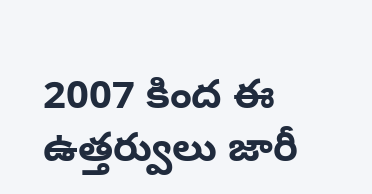2007 కింద ఈ ఉత్తర్వులు జారీ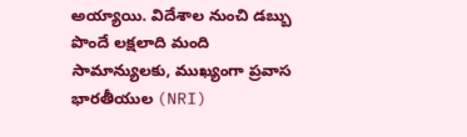అయ్యాయి. విదేశాల నుంచి డబ్బు పొందే లక్షలాది మంది సామాన్యులకు, ముఖ్యంగా ప్రవాస భారతీయుల (NRI)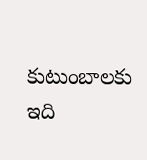కుటుంబాలకు ఇది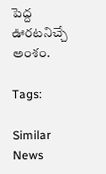పెద్ద ఊరటనిచ్చే అంశం.

Tags:

Similar News